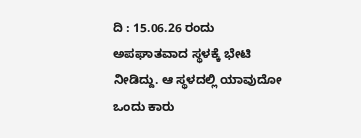ದಿ : 15.06.26 ರಂದು ಅಪಘಾತವಾದ ಸ್ಥಳಕ್ಕೆ ಭೇಟಿ ನೀಡಿದ್ದು. ಆ ಸ್ಥಳದಲ್ಲಿ ಯಾವುದೋ ಒಂದು ಕಾರು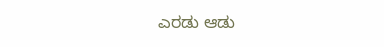ಎರಡು ಆಡು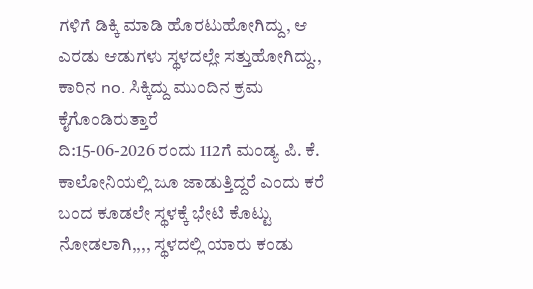ಗಳಿಗೆ ಡಿಕ್ಕಿ ಮಾಡಿ ಹೊರಟುಹೋಗಿದ್ದು, ಆ ಎರಡು ಆಡುಗಳು ಸ್ಥಳದಲ್ಲೇ ಸತ್ತುಹೋಗಿದ್ದು., ಕಾರಿನ no. ಸಿಕ್ಕಿದ್ದು ಮುಂದಿನ ಕ್ರಮ ಕೈಗೊಂಡಿರುತ್ತಾರೆ
ದಿ:15-06-2026 ರಂದು 112ಗೆ ಮಂಡ್ಯ ಪಿ. ಕೆ. ಕಾಲೋನಿಯಲ್ಲಿ ಜೂ ಜಾಡುತ್ತಿದ್ದರೆ ಎಂದು ಕರೆ ಬಂದ ಕೂಡಲೇ ಸ್ಥಳಕ್ಕೆ ಭೇಟಿ ಕೊಟ್ಟು ನೋಡಲಾಗಿ,,,, ಸ್ಥಳದಲ್ಲಿ ಯಾರು ಕಂಡು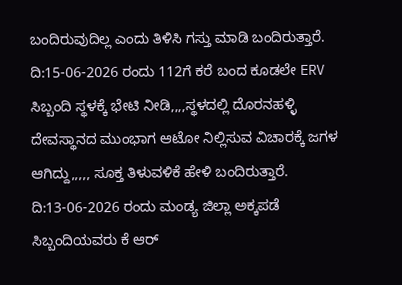ಬಂದಿರುವುದಿಲ್ಲ ಎಂದು ತಿಳಿಸಿ ಗಸ್ತು ಮಾಡಿ ಬಂದಿರುತ್ತಾರೆ.
ದಿ:15-06-2026 ರಂದು 112ಗೆ ಕರೆ ಬಂದ ಕೂಡಲೇ ERV ಸಿಬ್ಬಂದಿ ಸ್ಥಳಕ್ಕೆ ಭೇಟಿ ನೀಡಿ,,,,ಸ್ಥಳದಲ್ಲಿ ದೊರನಹಳ್ಳಿ ದೇವಸ್ಥಾನದ ಮುಂಭಾಗ ಆಟೋ ನಿಲ್ಲಿಸುವ ವಿಚಾರಕ್ಕೆ ಜಗಳ ಆಗಿದ್ದು,,,,, ಸೂಕ್ತ ತಿಳುವಳಿಕೆ ಹೇಳಿ ಬಂದಿರುತ್ತಾರೆ.
ದಿ:13-06-2026 ರಂದು ಮಂಡ್ಯ ಜಿಲ್ಲಾ ಅಕ್ಕಪಡೆ ಸಿಬ್ಬಂದಿಯವರು ಕೆ ಆರ್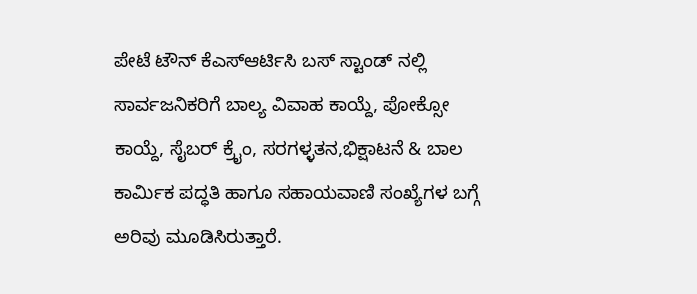ಪೇಟೆ ಟೌನ್ ಕೆಎಸ್ಆರ್ಟಿಸಿ ಬಸ್ ಸ್ಟಾಂಡ್ ನಲ್ಲಿ ಸಾರ್ವಜನಿಕರಿಗೆ ಬಾಲ್ಯ ವಿವಾಹ ಕಾಯ್ದೆ, ಪೋಕ್ಸೋ ಕಾಯ್ದೆ, ಸೈಬರ್ ಕ್ರೈಂ, ಸರಗಳ್ಳತನ,ಭಿಕ್ಷಾಟನೆ & ಬಾಲ ಕಾರ್ಮಿಕ ಪದ್ಧತಿ ಹಾಗೂ ಸಹಾಯವಾಣಿ ಸಂಖ್ಯೆಗಳ ಬಗ್ಗೆ ಅರಿವು ಮೂಡಿಸಿರುತ್ತಾರೆ.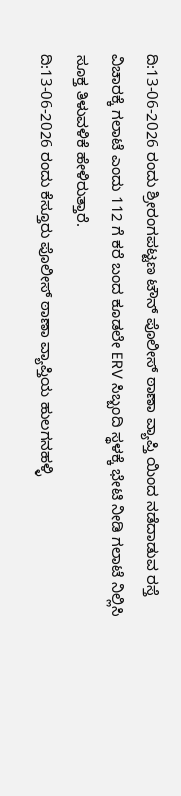ದಿ:13-06-2026 ರಂದು ಶ್ರೀರಂಗಪಟ್ಟಣ ಟೌನ್ ಪೊಲೀಸ್ ಠಾಣಾ ವ್ಯಾಪ್ತಿ ಯಿಂದ ನಡೆದಾಡುವ ರಸ್ತೆ ವಿಚಾರಕ್ಕೆ ಗಲಾಟೆ ಎಂದು 112 ಗೆ ಕರೆ ಬಂದ ಕೂಡಲೇ ERV ಸಿಬ್ಬಂದಿ ಸ್ಥಳಕ್ಕೆ ಭೇಟಿ ನೀಡಿ ಗಲಾಟೆ ನಿಲ್ಲಿಸಿ ಸೂಕ್ತ ತಿಳುವಳಿಕೆ ಹೇಳಿರುತ್ತಾರೆ.
ದಿ:13-06-2026 ರಂದು ಕೆಸ್ತೂರು ಪೊಲೀಸ್ ಠಾಣಾ ವ್ಯಾಪ್ತಿಯ ಹುಲಗನಹಳ್ಳಿ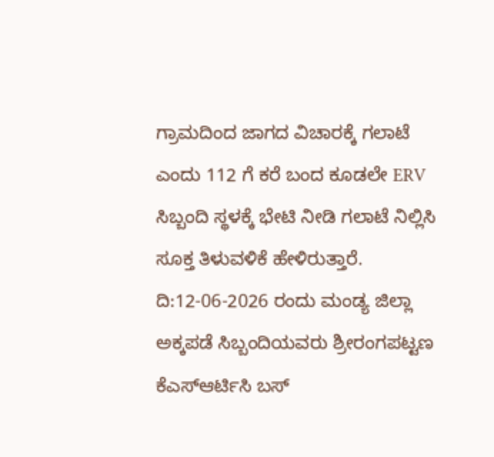ಗ್ರಾಮದಿಂದ ಜಾಗದ ವಿಚಾರಕ್ಕೆ ಗಲಾಟೆ ಎಂದು 112 ಗೆ ಕರೆ ಬಂದ ಕೂಡಲೇ ERV ಸಿಬ್ಬಂದಿ ಸ್ಥಳಕ್ಕೆ ಭೇಟಿ ನೀಡಿ ಗಲಾಟೆ ನಿಲ್ಲಿಸಿ ಸೂಕ್ತ ತಿಳುವಳಿಕೆ ಹೇಳಿರುತ್ತಾರೆ.
ದಿ:12-06-2026 ರಂದು ಮಂಡ್ಯ ಜಿಲ್ಲಾ ಅಕ್ಕಪಡೆ ಸಿಬ್ಬಂದಿಯವರು ಶ್ರೀರಂಗಪಟ್ಟಣ ಕೆಎಸ್ಆರ್ಟಿಸಿ ಬಸ್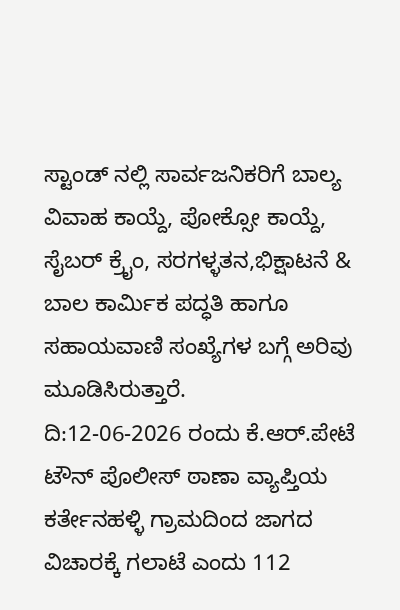ಸ್ಟಾಂಡ್ ನಲ್ಲಿ ಸಾರ್ವಜನಿಕರಿಗೆ ಬಾಲ್ಯ ವಿವಾಹ ಕಾಯ್ದೆ, ಪೋಕ್ಸೋ ಕಾಯ್ದೆ, ಸೈಬರ್ ಕ್ರೈಂ, ಸರಗಳ್ಳತನ,ಭಿಕ್ಷಾಟನೆ & ಬಾಲ ಕಾರ್ಮಿಕ ಪದ್ಧತಿ ಹಾಗೂ ಸಹಾಯವಾಣಿ ಸಂಖ್ಯೆಗಳ ಬಗ್ಗೆ ಅರಿವು ಮೂಡಿಸಿರುತ್ತಾರೆ.
ದಿ:12-06-2026 ರಂದು ಕೆ.ಆರ್.ಪೇಟೆ ಟೌನ್ ಪೊಲೀಸ್ ಠಾಣಾ ವ್ಯಾಪ್ತಿಯ ಕರ್ತೇನಹಳ್ಳಿ ಗ್ರಾಮದಿಂದ ಜಾಗದ ವಿಚಾರಕ್ಕೆ ಗಲಾಟೆ ಎಂದು 112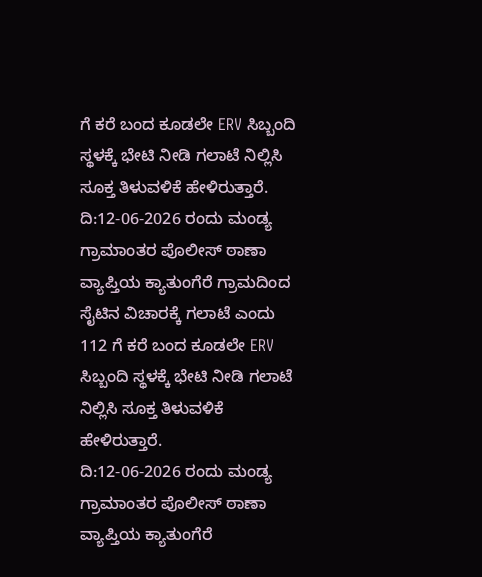ಗೆ ಕರೆ ಬಂದ ಕೂಡಲೇ ERV ಸಿಬ್ಬಂದಿ ಸ್ಥಳಕ್ಕೆ ಭೇಟಿ ನೀಡಿ ಗಲಾಟೆ ನಿಲ್ಲಿಸಿ ಸೂಕ್ತ ತಿಳುವಳಿಕೆ ಹೇಳಿರುತ್ತಾರೆ.
ದಿ:12-06-2026 ರಂದು ಮಂಡ್ಯ ಗ್ರಾಮಾಂತರ ಪೊಲೀಸ್ ಠಾಣಾ ವ್ಯಾಪ್ತಿಯ ಕ್ಯಾತುಂಗೆರೆ ಗ್ರಾಮದಿಂದ ಸೈಟಿನ ವಿಚಾರಕ್ಕೆ ಗಲಾಟೆ ಎಂದು 112 ಗೆ ಕರೆ ಬಂದ ಕೂಡಲೇ ERV ಸಿಬ್ಬಂದಿ ಸ್ಥಳಕ್ಕೆ ಭೇಟಿ ನೀಡಿ ಗಲಾಟೆ ನಿಲ್ಲಿಸಿ ಸೂಕ್ತ ತಿಳುವಳಿಕೆ ಹೇಳಿರುತ್ತಾರೆ.
ದಿ:12-06-2026 ರಂದು ಮಂಡ್ಯ ಗ್ರಾಮಾಂತರ ಪೊಲೀಸ್ ಠಾಣಾ ವ್ಯಾಪ್ತಿಯ ಕ್ಯಾತುಂಗೆರೆ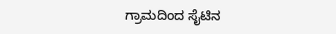ಗ್ರಾಮದಿಂದ ಸೈಟಿನ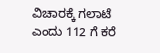ವಿಚಾರಕ್ಕೆ ಗಲಾಟೆ ಎಂದು 112 ಗೆ ಕರೆ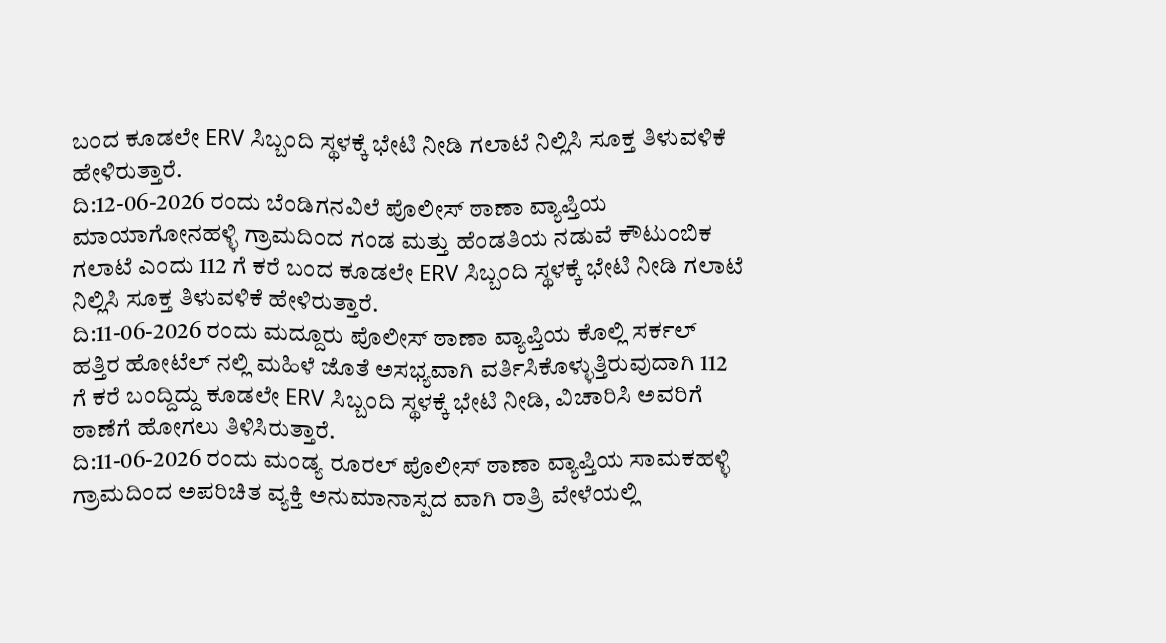ಬಂದ ಕೂಡಲೇ ERV ಸಿಬ್ಬಂದಿ ಸ್ಥಳಕ್ಕೆ ಭೇಟಿ ನೀಡಿ ಗಲಾಟೆ ನಿಲ್ಲಿಸಿ ಸೂಕ್ತ ತಿಳುವಳಿಕೆ ಹೇಳಿರುತ್ತಾರೆ.
ದಿ:12-06-2026 ರಂದು ಬೆಂಡಿಗನವಿಲೆ ಪೊಲೀಸ್ ಠಾಣಾ ವ್ಯಾಪ್ತಿಯ ಮಾಯಾಗೋನಹಳ್ಳಿ ಗ್ರಾಮದಿಂದ ಗಂಡ ಮತ್ತು ಹೆಂಡತಿಯ ನಡುವೆ ಕೌಟುಂಬಿಕ ಗಲಾಟೆ ಎಂದು 112 ಗೆ ಕರೆ ಬಂದ ಕೂಡಲೇ ERV ಸಿಬ್ಬಂದಿ ಸ್ಥಳಕ್ಕೆ ಭೇಟಿ ನೀಡಿ ಗಲಾಟೆ ನಿಲ್ಲಿಸಿ ಸೂಕ್ತ ತಿಳುವಳಿಕೆ ಹೇಳಿರುತ್ತಾರೆ.
ದಿ:11-06-2026 ರಂದು ಮದ್ದೂರು ಪೊಲೀಸ್ ಠಾಣಾ ವ್ಯಾಪ್ತಿಯ ಕೊಲ್ಲಿ ಸರ್ಕಲ್ ಹತ್ತಿರ ಹೋಟೆಲ್ ನಲ್ಲಿ ಮಹಿಳೆ ಜೊತೆ ಅಸಭ್ಯವಾಗಿ ವರ್ತಿಸಿಕೊಳ್ಳುತ್ತಿರುವುದಾಗಿ 112 ಗೆ ಕರೆ ಬಂದ್ದಿದ್ದು ಕೂಡಲೇ ERV ಸಿಬ್ಬಂದಿ ಸ್ಥಳಕ್ಕೆ ಭೇಟಿ ನೀಡಿ, ವಿಚಾರಿಸಿ ಅವರಿಗೆ ಠಾಣೆಗೆ ಹೋಗಲು ತಿಳಿಸಿರುತ್ತಾರೆ.
ದಿ:11-06-2026 ರಂದು ಮಂಡ್ಯ ರೂರಲ್ ಪೊಲೀಸ್ ಠಾಣಾ ವ್ಯಾಪ್ತಿಯ ಸಾಮಕಹಳ್ಳಿ ಗ್ರಾಮದಿಂದ ಅಪರಿಚಿತ ವ್ಯಕ್ತಿ ಅನುಮಾನಾಸ್ಪದ ವಾಗಿ ರಾತ್ರಿ ವೇಳೆಯಲ್ಲಿ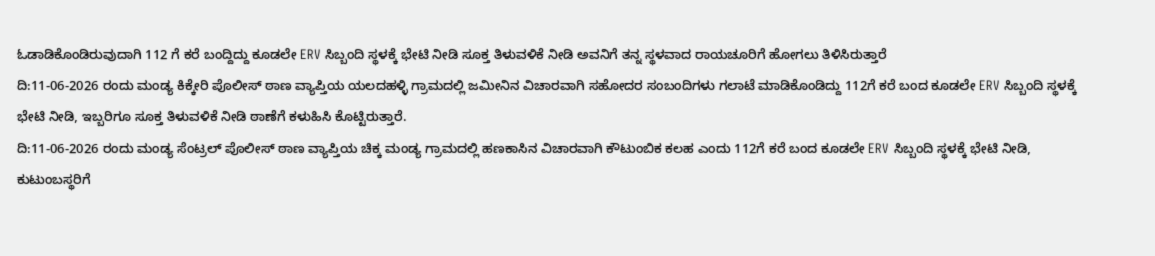ಓಡಾಡಿಕೊಂಡಿರುವುದಾಗಿ 112 ಗೆ ಕರೆ ಬಂದ್ದಿದ್ದು ಕೂಡಲೇ ERV ಸಿಬ್ಬಂದಿ ಸ್ಥಳಕ್ಕೆ ಭೇಟಿ ನೀಡಿ ಸೂಕ್ತ ತಿಳುವಳಿಕೆ ನೀಡಿ ಅವನಿಗೆ ತನ್ನ ಸ್ಥಳವಾದ ರಾಯಚೂರಿಗೆ ಹೋಗಲು ತಿಳಿಸಿರುತ್ತಾರೆ
ದಿ:11-06-2026 ರಂದು ಮಂಡ್ಯ ಕಿಕ್ಕೇರಿ ಪೊಲೀಸ್ ಠಾಣ ವ್ಯಾಪ್ತಿಯ ಯಲದಹಳ್ಳಿ ಗ್ರಾಮದಲ್ಲಿ ಜಮೀನಿನ ವಿಚಾರವಾಗಿ ಸಹೋದರ ಸಂಬಂದಿಗಳು ಗಲಾಟೆ ಮಾಡಿಕೊಂಡಿದ್ದು 112ಗೆ ಕರೆ ಬಂದ ಕೂಡಲೇ ERV ಸಿಬ್ಬಂದಿ ಸ್ಥಳಕ್ಕೆ ಭೇಟಿ ನೀಡಿ, ಇಬ್ಬರಿಗೂ ಸೂಕ್ತ ತಿಳುವಳಿಕೆ ನೀಡಿ ಠಾಣೆಗೆ ಕಳುಹಿಸಿ ಕೊಟ್ಟಿರುತ್ತಾರೆ.
ದಿ:11-06-2026 ರಂದು ಮಂಡ್ಯ ಸೆಂಟ್ರಲ್ ಪೊಲೀಸ್ ಠಾಣ ವ್ಯಾಪ್ತಿಯ ಚಿಕ್ಕ ಮಂಡ್ಯ ಗ್ರಾಮದಲ್ಲಿ ಹಣಕಾಸಿನ ವಿಚಾರವಾಗಿ ಕೌಟುಂಬಿಕ ಕಲಹ ಎಂದು 112ಗೆ ಕರೆ ಬಂದ ಕೂಡಲೇ ERV ಸಿಬ್ಬಂದಿ ಸ್ಥಳಕ್ಕೆ ಭೇಟಿ ನೀಡಿ, ಕುಟುಂಬಸ್ಥರಿಗೆ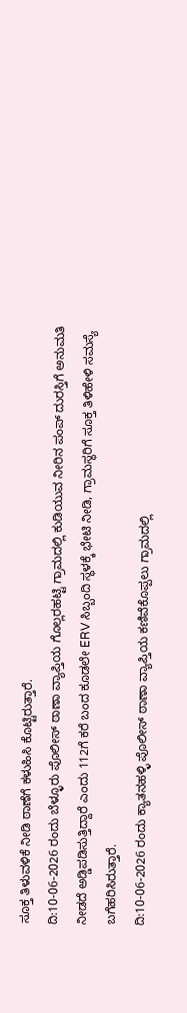ಸೂಕ್ತ ತಿಳುವಳಿಕೆ ನೀಡಿ ಠಾಣೆಗೆ ಕಳುಹಿಸಿ ಕೊಟ್ಟಿರುತ್ತಾರೆ.
ದಿ:10-06-2026 ರಂದು ಬೆಳ್ಳೂರು ಪೊಲೀಸ್ ಠಾಣಾ ವ್ಯಾಪ್ತಿಯ ಗೊಲ್ಲರಹಟ್ಟಿ ಗ್ರಾಮದಲ್ಲಿ ಕುಡಿಯುವ ನೀರಿನ ಪಂಪ್ ದುರಸ್ತಿಗೆ ಅನುಮತಿ ನೀಡದೆ ಅಡ್ಡಿಪಡಿಸುತ್ತಿದ್ದಾರೆ ಎಂದು 112ಗೆ ಕರೆ ಬಂದ ಕೂಡಲೇ ERV ಸಿಬ್ಬಂದಿ ಸ್ಥಳಕ್ಕೆ ಭೇಟಿ ನೀಡಿ, ಗ್ರಾಮಸ್ಥರಿಗೆ ಸೂಕ್ತ ತಿಳಿಹೇಳಿ ಸಮಸ್ಯೆ ಬಗೆಹರಿಸಿರುತ್ತಾರೆ.
ದಿ:10-06-2026 ರಂದು ಕ್ಯಾತನಹಳ್ಳಿ ಪೊಲೀಸ್ ಠಾಣಾ ವ್ಯಾಪ್ತಿಯ ಕಣಿವೆಕೊಪ್ಪಲು ಗ್ರಾಮದಲ್ಲಿ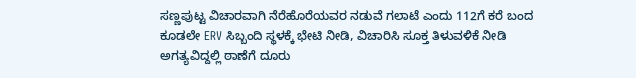ಸಣ್ಣಪುಟ್ಟ ವಿಚಾರವಾಗಿ ನೆರೆಹೊರೆಯವರ ನಡುವೆ ಗಲಾಟೆ ಎಂದು 112ಗೆ ಕರೆ ಬಂದ ಕೂಡಲೇ ERV ಸಿಬ್ಬಂದಿ ಸ್ಥಳಕ್ಕೆ ಭೇಟಿ ನೀಡಿ, ವಿಚಾರಿಸಿ ಸೂಕ್ತ ತಿಳುವಳಿಕೆ ನೀಡಿ ಅಗತ್ಯವಿದ್ದಲ್ಲಿ ಠಾಣೆಗೆ ದೂರು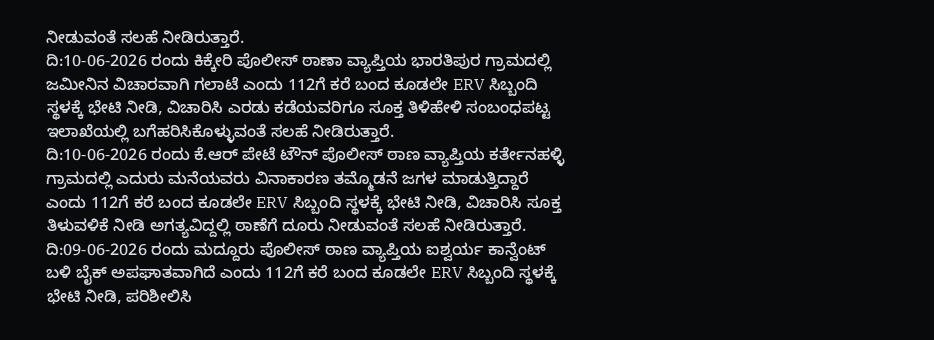ನೀಡುವಂತೆ ಸಲಹೆ ನೀಡಿರುತ್ತಾರೆ.
ದಿ:10-06-2026 ರಂದು ಕಿಕ್ಕೇರಿ ಪೊಲೀಸ್ ಠಾಣಾ ವ್ಯಾಪ್ತಿಯ ಭಾರತಿಪುರ ಗ್ರಾಮದಲ್ಲಿ ಜಮೀನಿನ ವಿಚಾರವಾಗಿ ಗಲಾಟೆ ಎಂದು 112ಗೆ ಕರೆ ಬಂದ ಕೂಡಲೇ ERV ಸಿಬ್ಬಂದಿ ಸ್ಥಳಕ್ಕೆ ಭೇಟಿ ನೀಡಿ, ವಿಚಾರಿಸಿ ಎರಡು ಕಡೆಯವರಿಗೂ ಸೂಕ್ತ ತಿಳಿಹೇಳಿ ಸಂಬಂಧಪಟ್ಟ ಇಲಾಖೆಯಲ್ಲಿ ಬಗೆಹರಿಸಿಕೊಳ್ಳುವಂತೆ ಸಲಹೆ ನೀಡಿರುತ್ತಾರೆ.
ದಿ:10-06-2026 ರಂದು ಕೆ.ಆರ್ ಪೇಟೆ ಟೌನ್ ಪೊಲೀಸ್ ಠಾಣ ವ್ಯಾಪ್ತಿಯ ಕರ್ತೇನಹಳ್ಳಿ ಗ್ರಾಮದಲ್ಲಿ ಎದುರು ಮನೆಯವರು ವಿನಾಕಾರಣ ತಮ್ಮೊಡನೆ ಜಗಳ ಮಾಡುತ್ತಿದ್ದಾರೆ ಎಂದು 112ಗೆ ಕರೆ ಬಂದ ಕೂಡಲೇ ERV ಸಿಬ್ಬಂದಿ ಸ್ಥಳಕ್ಕೆ ಭೇಟಿ ನೀಡಿ, ವಿಚಾರಿಸಿ ಸೂಕ್ತ ತಿಳುವಳಿಕೆ ನೀಡಿ ಅಗತ್ಯವಿದ್ದಲ್ಲಿ ಠಾಣೆಗೆ ದೂರು ನೀಡುವಂತೆ ಸಲಹೆ ನೀಡಿರುತ್ತಾರೆ.
ದಿ:09-06-2026 ರಂದು ಮದ್ದೂರು ಪೊಲೀಸ್ ಠಾಣ ವ್ಯಾಪ್ತಿಯ ಐಶ್ವರ್ಯ ಕಾನ್ವೆಂಟ್ ಬಳಿ ಬೈಕ್ ಅಪಘಾತವಾಗಿದೆ ಎಂದು 112ಗೆ ಕರೆ ಬಂದ ಕೂಡಲೇ ERV ಸಿಬ್ಬಂದಿ ಸ್ಥಳಕ್ಕೆ ಭೇಟಿ ನೀಡಿ, ಪರಿಶೀಲಿಸಿ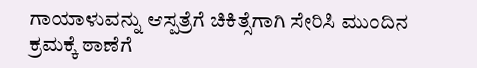ಗಾಯಾಳುವನ್ನು ಆಸ್ಪತ್ರೆಗೆ ಚಿಕಿತ್ಸೆಗಾಗಿ ಸೇರಿಸಿ ಮುಂದಿನ ಕ್ರಮಕ್ಕೆ ಠಾಣೆಗೆ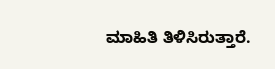ಮಾಹಿತಿ ತಿಳಿಸಿರುತ್ತಾರೆ.